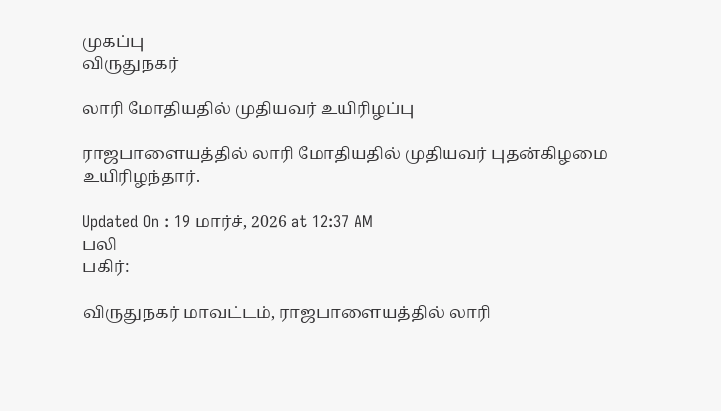முகப்பு
விருதுநகர்

லாரி மோதியதில் முதியவர் உயிரிழப்பு

ராஜபாளையத்தில் லாரி மோதியதில் முதியவர் புதன்கிழமை உயிரிழந்தார்.

Updated On : 19 மார்ச், 2026 at 12:37 AM
பலி
பகிர்:

விருதுநகர் மாவட்டம், ராஜபாளையத்தில் லாரி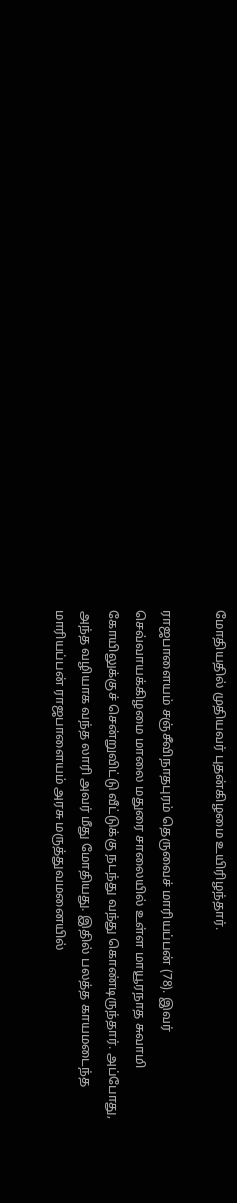மோதியதில் முதியவர் புதன்கிழமை உயிரிழந்தார்.

ராஜபாளையம் சஞ்சீவிநாதபுரம் தெருவைச் மாரியப்பன் (78). இவர் செவ்வாயக்கிழமை மாலை மதுரை சாலையில் உள்ள மாயூரநாத சுவாமி கோயிலுக்குச் சென்றுவிட்டு வீட்டுக்கு நடந்து வந்து கொண்டிருந்தார். அப்போது, அந்த வழியாக வந்த லாரி அவர் மீது மோதியது. இதில் பலத்த காயமடைந்த மாரியப்பன் ராஜபாளையம் அரசு மருத்துவமனையில்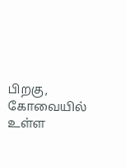பிறகு, கோவையில் உள்ள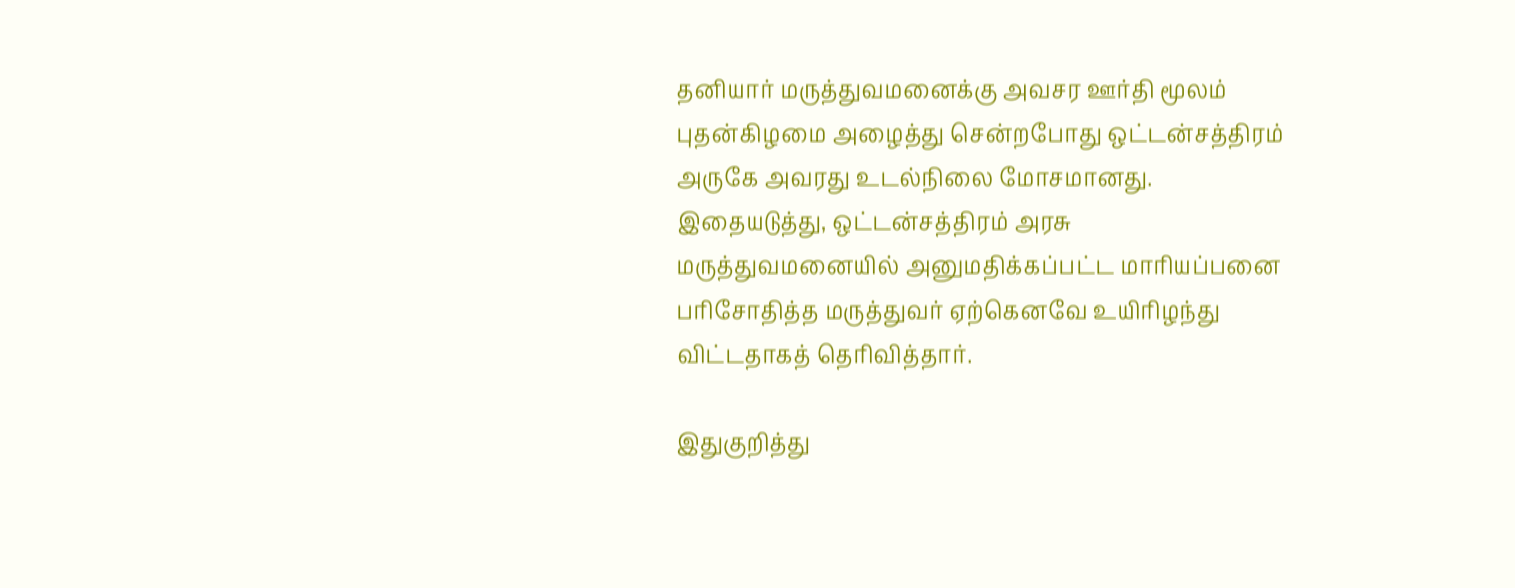தனியார் மருத்துவமனைக்கு அவசர ஊர்தி மூலம் புதன்கிழமை அழைத்து சென்றபோது ஒட்டன்சத்திரம் அருகே அவரது உடல்நிலை மோசமானது. இதையடுத்து, ஒட்டன்சத்திரம் அரசு மருத்துவமனையில் அனுமதிக்கப்பட்ட மாரியப்பனை பரிசோதித்த மருத்துவர் ஏற்கெனவே உயிரிழந்து விட்டதாகத் தெரிவித்தார்.

இதுகுறித்து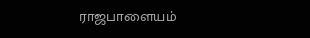ராஜபாளையம்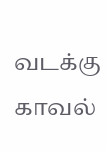வடக்கு காவல்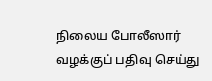நிலைய போலீஸார் வழக்குப் பதிவு செய்து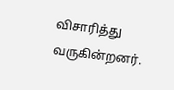விசாரித்து வருகின்றனர்.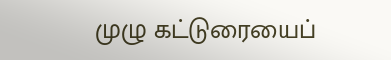முழு கட்டுரையைப்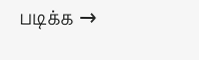படிக்க →